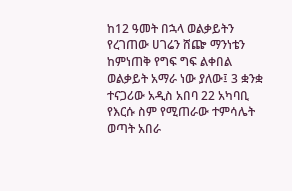ከ12 ዓመት በኋላ ወልቃይትን የረገጠው ሀገሬን ሸጬ ማንነቴን ከምነጠቅ የግፍ ግፍ ልቀበል ወልቃይት አማራ ነው ያለው፤ 3 ቋንቋ ተናጋሪው አዲስ አበባ 22 አካባቢ የእርሱ ስም የሚጠራው ተምሳሌት ወጣት አበራ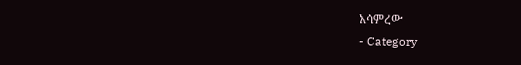አሳምረው
- Category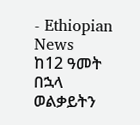- Ethiopian News
ከ12 ዓመት በኋላ ወልቃይትን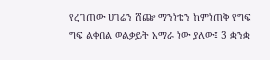የረገጠው ሀገሬን ሸጬ ማንነቴን ከምነጠቅ የግፍ ግፍ ልቀበል ወልቃይት አማራ ነው ያለው፤ 3 ቋንቋ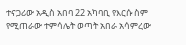ተናጋሪው አዲስ አበባ 22 አካባቢ የእርሱ ስም የሚጠራው ተምሳሌት ወጣት አበራ አሳምረው